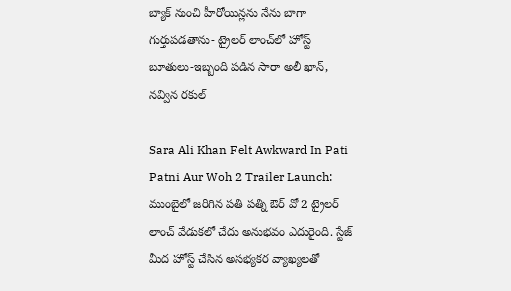బ్యాక్ నుంచి హీరోయిన్లను నేను బాగా గుర్తుపడతాను- ట్రైలర్ లాంచ్‌లో హోస్ట్ బూతులు-ఇబ్బంది పడిన సారా అలీ ఖాన్, నవ్విన రకుల్

Sara Ali Khan Felt Awkward In Pati Patni Aur Woh 2 Trailer Launch: ముంబైలో జరిగిన పతి పత్ని ఔర్ వో 2 ట్రైలర్ లాంచ్ వేడుకలో చేదు అనుభవం ఎదురైంది. స్టేజ్ మీద హోస్ట్ చేసిన అసభ్యకర వ్యాఖ్యలతో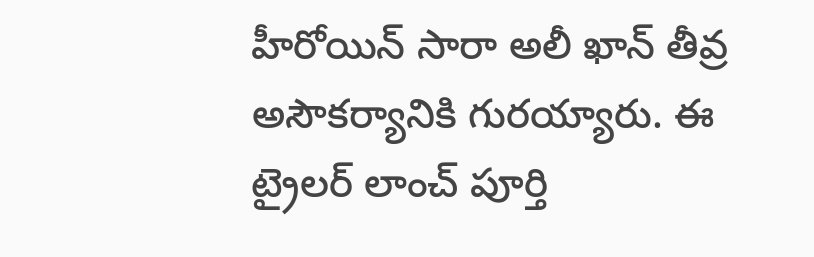హీరోయిన్ సారా అలీ ఖాన్ తీవ్ర అసౌకర్యానికి గురయ్యారు. ఈ ట్రైలర్ లాంచ్ పూర్తి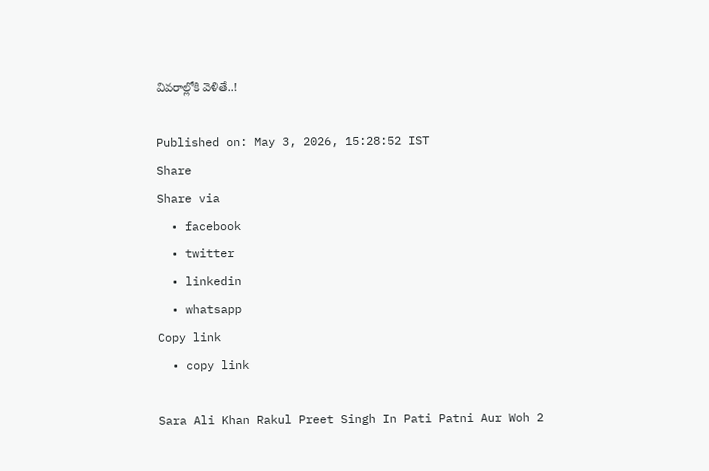వివరాల్లోకి వెళితే..!

Published on: May 3, 2026, 15:28:52 IST
Share
Share via
  • facebook
  • twitter
  • linkedin
  • whatsapp
Copy link
  • copy link

Sara Ali Khan Rakul Preet Singh In Pati Patni Aur Woh 2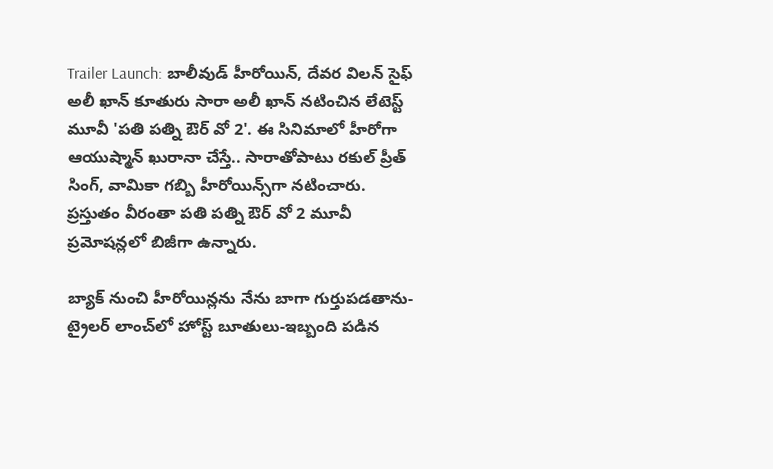Trailer Launch: బాలీవుడ్ హీరోయిన్, దేవర విలన్ సైఫ్ అలీ ఖాన్ కూతురు సారా అలీ ఖాన్ నటించిన లేటెస్ట్ మూవీ 'పతి పత్ని ఔర్ వో 2'. ఈ సినిమాలో హీరోగా ఆయుష్మాన్ ఖురానా చేస్తే.. సారాతోపాటు రకుల్ ప్రీత్ సింగ్, వామికా గబ్బి హీరోయిన్స్‌గా నటించారు. ప్రస్తుతం వీరంతా పతి పత్ని ఔర్ వో 2 మూవీ ప్రమోషన్లలో బిజీగా ఉన్నారు.

బ్యాక్ నుంచి హీరోయిన్లను నేను బాగా గుర్తుపడతాను- ట్రైలర్ లాంచ్‌లో హోస్ట్ బూతులు-ఇబ్బంది పడిన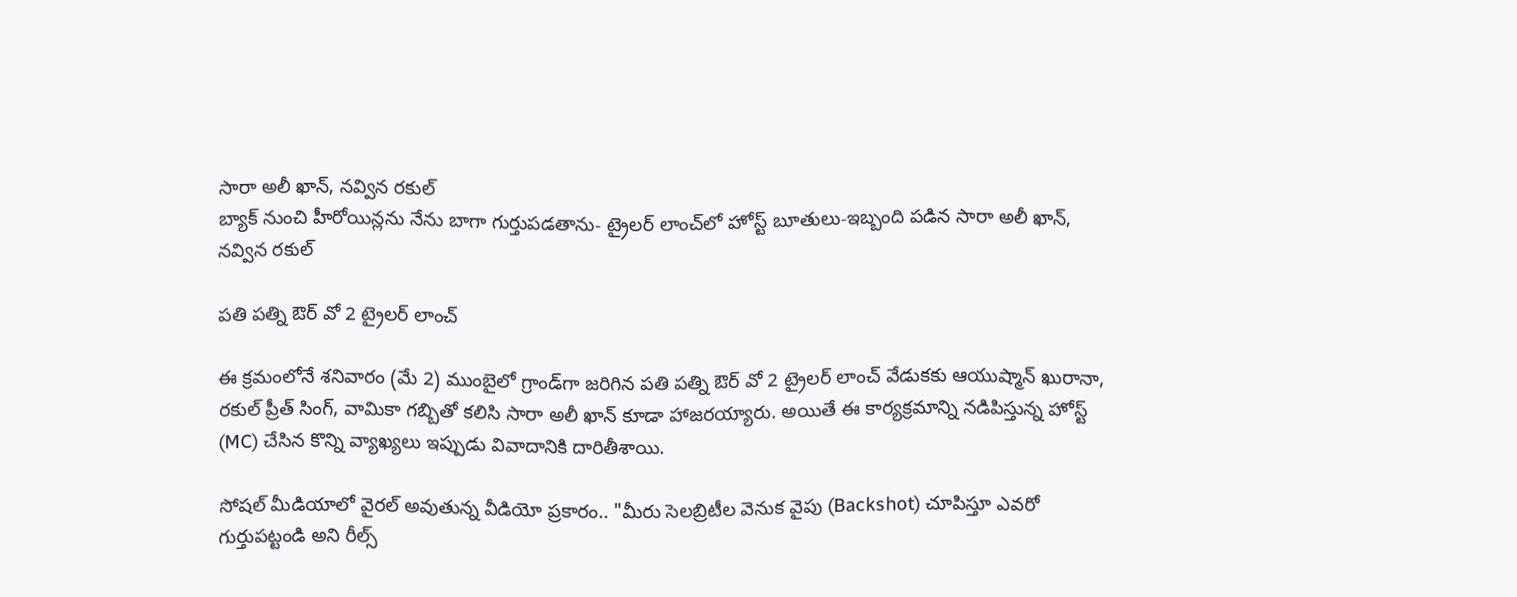సారా అలీ ఖాన్, నవ్విన రకుల్
బ్యాక్ నుంచి హీరోయిన్లను నేను బాగా గుర్తుపడతాను- ట్రైలర్ లాంచ్‌లో హోస్ట్ బూతులు-ఇబ్బంది పడిన సారా అలీ ఖాన్, నవ్విన రకుల్

పతి పత్ని ఔర్ వో 2 ట్రైలర్ లాంచ్

ఈ క్రమంలోనే శనివారం (మే 2) ముంబైలో గ్రాండ్‌గా జరిగిన పతి పత్ని ఔర్ వో 2 ట్రైలర్ లాంచ్ వేడుకకు ఆయుష్మాన్ ఖురానా, రకుల్ ప్రీత్ సింగ్, వామికా గబ్బితో కలిసి సారా అలీ ఖాన్ కూడా హాజరయ్యారు. అయితే ఈ కార్యక్రమాన్ని నడిపిస్తున్న హోస్ట్ (MC) చేసిన కొన్ని వ్యాఖ్యలు ఇప్పుడు వివాదానికి దారితీశాయి.

సోషల్ మీడియాలో వైరల్ అవుతున్న వీడియో ప్రకారం.. "మీరు సెలబ్రిటీల వెనుక వైపు (Backshot) చూపిస్తూ ఎవరో గుర్తుపట్టండి అని రీల్స్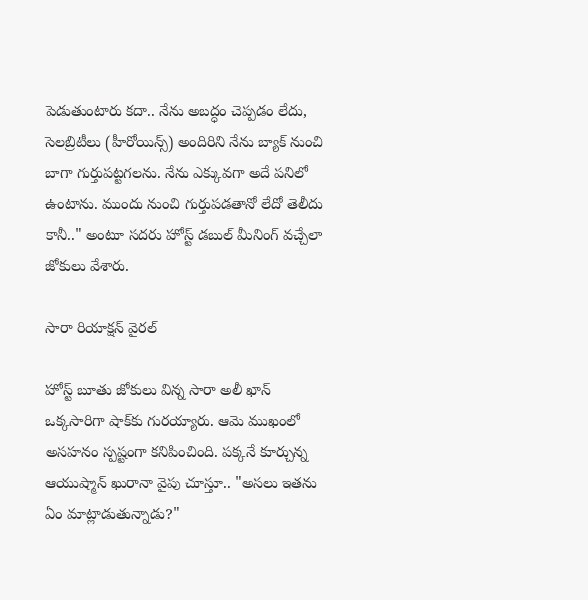పెడుతుంటారు కదా.. నేను అబద్ధం చెప్పడం లేదు, సెలబ్రిటీలు (హీరోయిన్స్) అందిరిని నేను బ్యాక్ నుంచి బాగా గుర్తుపట్టగలను. నేను ఎక్కువగా అదే పనిలో ఉంటాను. ముందు నుంచి గుర్తుపడతానో లేదో తెలీదు కానీ.." అంటూ సదరు హోస్ట్ డబుల్ మీనింగ్ వచ్చేలా జోకులు వేశారు.

సారా రియాక్షన్ వైరల్

హోస్ట్ బూతు జోకులు విన్న సారా అలీ ఖాన్ ఒక్కసారిగా షాక్‌కు గురయ్యారు. ఆమె ముఖంలో అసహనం స్పష్టంగా కనిపించింది. పక్కనే కూర్చున్న ఆయుష్మాన్ ఖురానా వైపు చూస్తూ.. "అసలు ఇతను ఏం మాట్లాడుతున్నాడు?"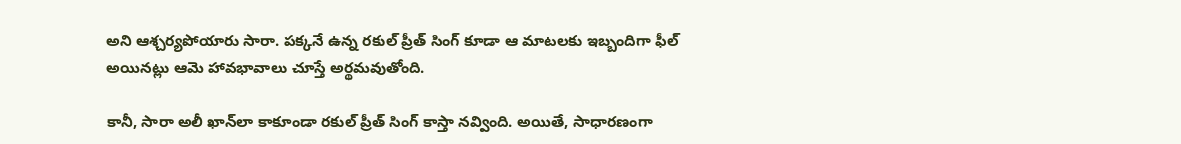అని ఆశ్చర్యపోయారు సారా. పక్కనే ఉన్న రకుల్ ప్రీత్ సింగ్ కూడా ఆ మాటలకు ఇబ్బందిగా ఫీల్ అయినట్లు ఆమె హావభావాలు చూస్తే అర్థమవుతోంది.

కానీ, సారా అలీ ఖాన్‌లా కాకూండా రకుల్ ప్రీత్ సింగ్ కాస్తా నవ్వింది. అయితే, సాధారణంగా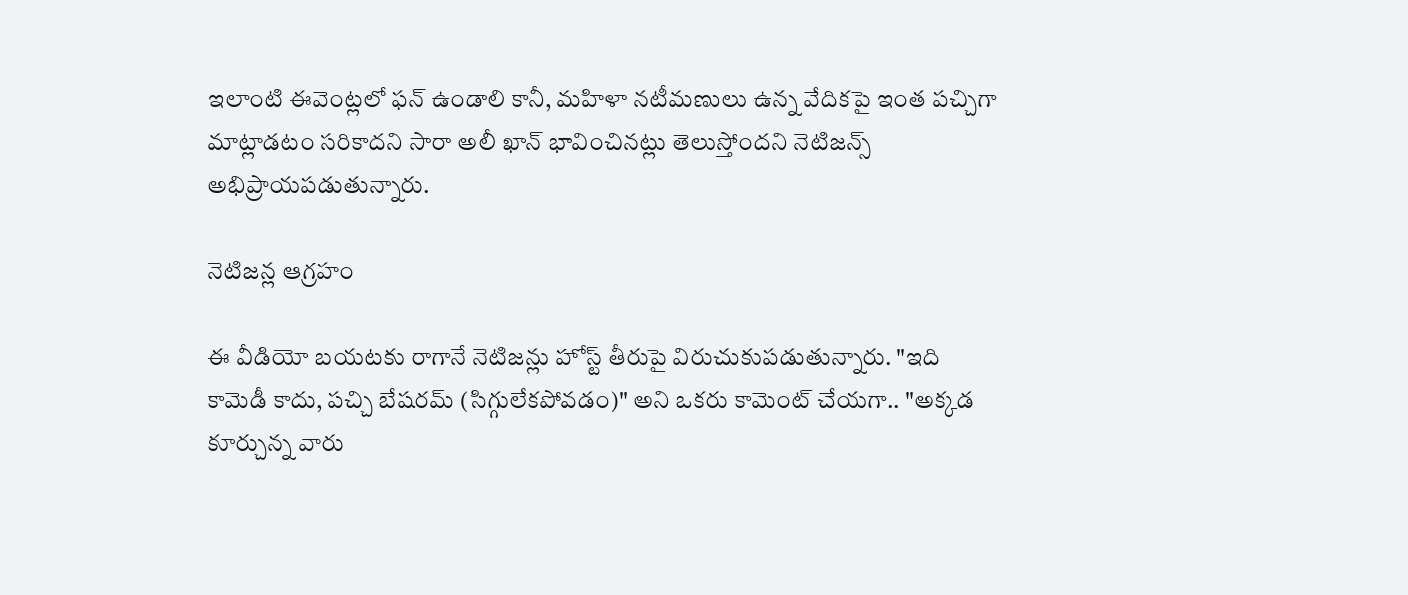ఇలాంటి ఈవెంట్లలో ఫన్ ఉండాలి కానీ, మహిళా నటీమణులు ఉన్న వేదికపై ఇంత పచ్చిగా మాట్లాడటం సరికాదని సారా అలీ ఖాన్ భావించినట్లు తెలుస్తోందని నెటిజన్స్ అభిప్రాయపడుతున్నారు.

నెటిజన్ల ఆగ్రహం

ఈ వీడియో బయటకు రాగానే నెటిజన్లు హోస్ట్ తీరుపై విరుచుకుపడుతున్నారు. "ఇది కామెడీ కాదు, పచ్చి బేషరమ్ (సిగ్గులేకపోవడం)" అని ఒకరు కామెంట్ చేయగా.. "అక్కడ కూర్చున్న వారు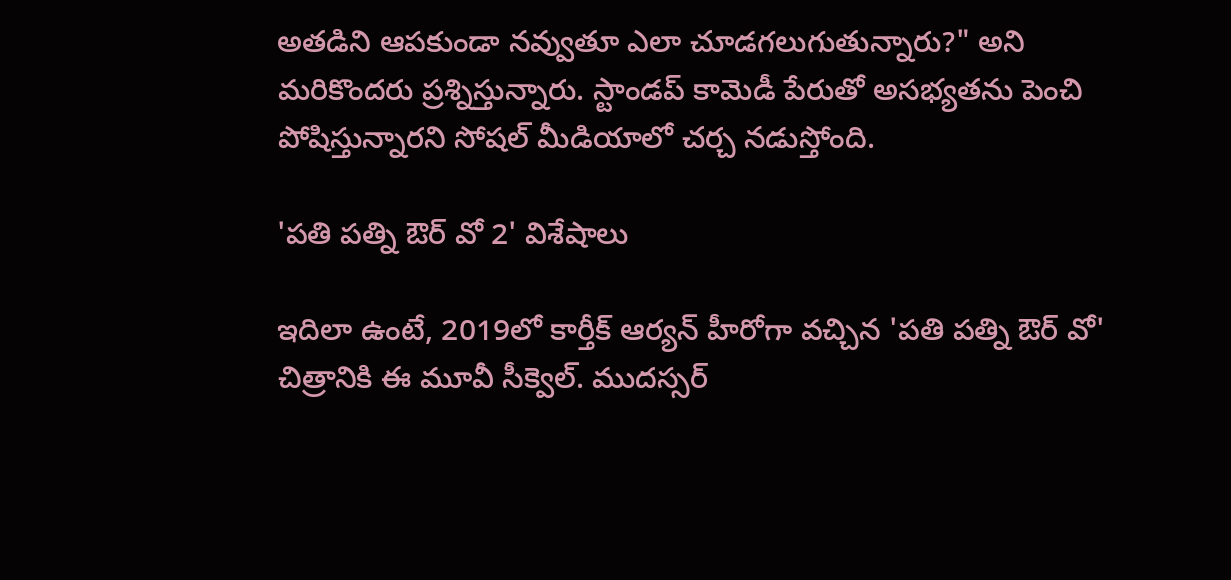అతడిని ఆపకుండా నవ్వుతూ ఎలా చూడగలుగుతున్నారు?" అని మరికొందరు ప్రశ్నిస్తున్నారు. స్టాండప్ కామెడీ పేరుతో అసభ్యతను పెంచి పోషిస్తున్నారని సోషల్ మీడియాలో చర్చ నడుస్తోంది.

'పతి పత్ని ఔర్ వో 2' విశేషాలు

ఇదిలా ఉంటే, 2019లో కార్తీక్ ఆర్యన్ హీరోగా వచ్చిన 'పతి పత్ని ఔర్ వో' చిత్రానికి ఈ మూవీ సీక్వెల్. ముదస్సర్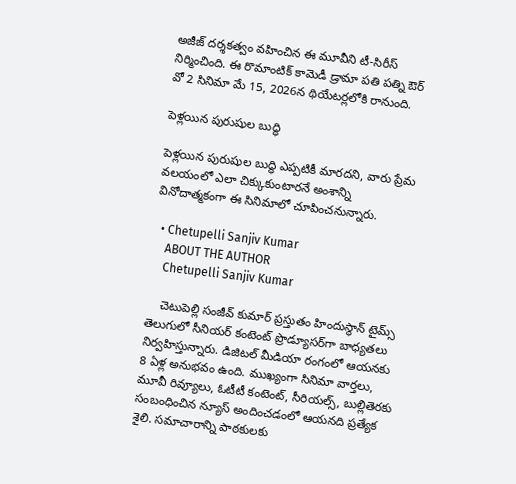అజీజ్ దర్శకత్వం వహించిన ఈ మూవీని టీ-సిరీస్ నిర్మించింది. ఈ రొమాంటిక్ కామెడీ డ్రామా పతి పత్ని ఔర్ వో 2 సినిమా మే 15, 2026న థియేటర్లలోకి రానుంది.

పెళ్లయిన పురుషుల బుద్ధి

పెళ్లయిన పురుషుల బుద్ధి ఎప్పటికీ మారదని, వారు ప్రేమ వలయంలో ఎలా చిక్కుకుంటారనే అంశాన్ని వినోదాత్మకంగా ఈ సినిమాలో చూపించనున్నారు.

  • Chetupelli Sanjiv Kumar
    ABOUT THE AUTHOR
    Chetupelli Sanjiv Kumar

    చెటుపెల్లి సంజీవ్ కుమార్ ప్రస్తుతం హిందుస్థాన్ టైమ్స్ తెలుగులో సీనియర్ కంటెంట్ ప్రొడ్యూసర్‌గా బాధ్యతలు నిర్వహిస్తున్నారు. డిజిటల్ మీడియా రంగంలో ఆయనకు 8 ఏళ్ల అనుభవం ఉంది. ముఖ్యంగా సినిమా వార్తలు, మూవీ రివ్యూలు, ఓటీటీ కంటెంట్, సీరియల్స్, బుల్లితెరకు సంబంధించిన న్యూస్ అందించడంలో ఆయనది ప్రత్యేక శైలి. సమాచారాన్ని పాఠకులకు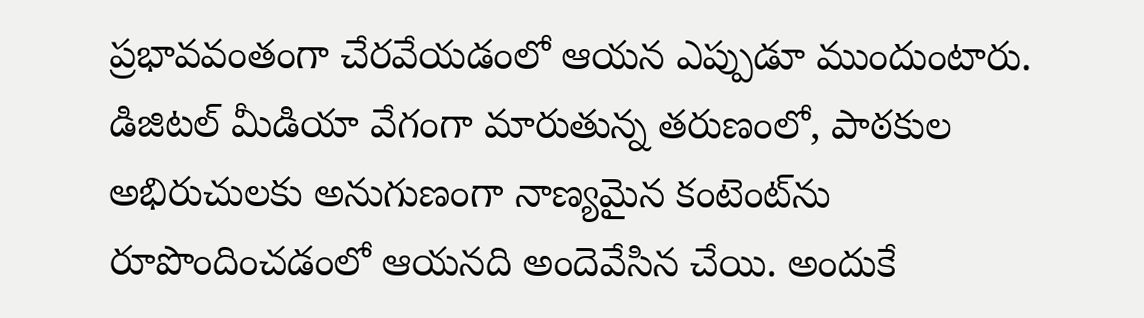ప్రభావవంతంగా చేరవేయడంలో ఆయన ఎప్పుడూ ముందుంటారు. డిజిటల్ మీడియా వేగంగా మారుతున్న తరుణంలో, పాఠకుల అభిరుచులకు అనుగుణంగా నాణ్యమైన కంటెంట్‌ను రూపొందించడంలో ఆయనది అందెవేసిన చేయి. అందుకే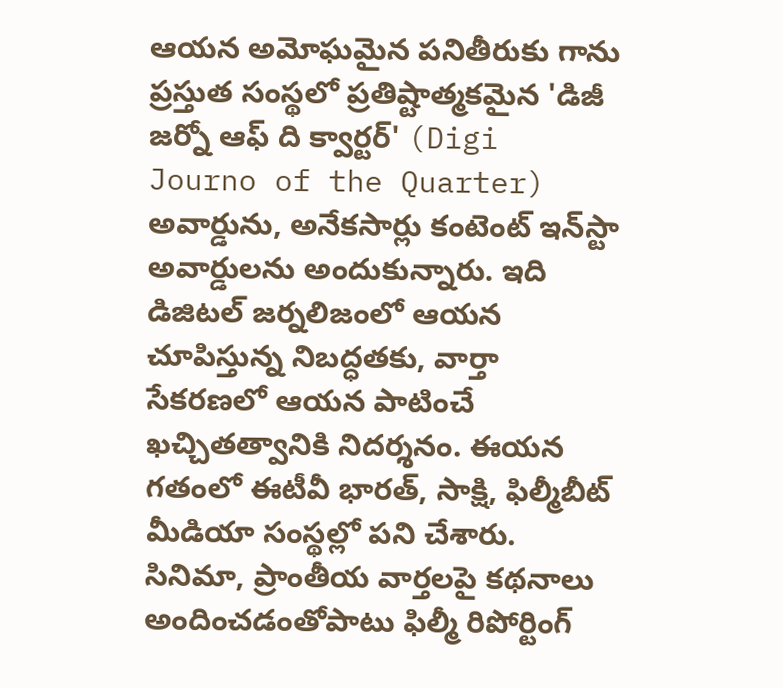ఆయన అమోఘమైన పనితీరుకు గాను ప్రస్తుత సంస్థలో ప్రతిష్టాత్మకమైన 'డిజీ జర్నో ఆఫ్ ది క్వార్టర్' (Digi Journo of the Quarter) అవార్డును, అనేకసార్లు కంటెంట్ ఇన్‌స్టా అవార్డులను అందుకున్నారు. ఇది డిజిటల్ జర్నలిజంలో ఆయన చూపిస్తున్న నిబద్ధతకు, వార్తా సేకరణలో ఆయన పాటించే ఖచ్చితత్వానికి నిదర్శనం. ఈయన గతంలో ఈటీవీ భారత్, సాక్షి, ఫిల్మీబీట్ మీడియా సంస్థల్లో పని చేశారు. సినిమా, ప్రాంతీయ వార్తలపై కథనాలు అందించడంతోపాటు ఫిల్మీ రిపోర్టింగ్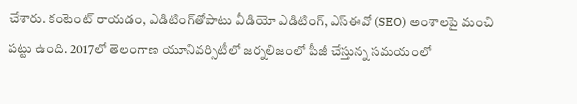చేశారు. కంటెంట్ రాయడం, ఎడిటింగ్‌తోపాటు వీడియో ఎడిటింగ్, ఎస్‌ఈవో (SEO) అంశాలపై మంచి పట్టు ఉంది. 2017లో తెలంగాణ యూనివర్సిటీలో జర్నలిజంలో పీజీ చేస్తున్న సమయంలో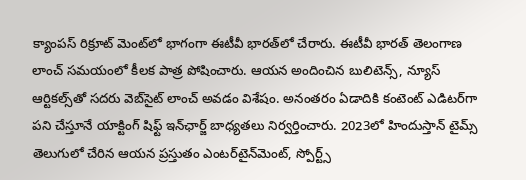క్యాంపస్ రిక్రూట్ మెంట్‌లో భాగంగా ఈటీవీ భారత్‌లో చేరారు. ఈటీవీ భారత్ తెలంగాణ లాంచ్ సమయంలో కీలక పాత్ర పోషించారు. ఆయన అందించిన బులిటెన్స్, న్యూస్ ఆర్టికల్స్‌తో సదరు వెబ్‌సైట్ లాంచ్ అవడం విశేషం. అనంతరం ఏడాదికి కంటెంట్ ఎడిటర్‌గా పని చేస్తూనే యాక్టింగ్ షిఫ్ట్ ఇన్‌ఛార్జ్ బాధ్యతలు నిర్వర్తించారు. 2023లో హిందుస్తాన్ టైమ్స్ తెలుగులో చేరిన ఆయన ప్రస్తుతం ఎంటర్‌టైన్‌మెంట్, స్పోర్ట్స్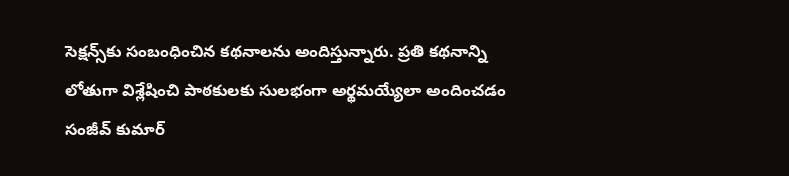సెక్షన్స్‌కు సంబంధించిన కథనాలను అందిస్తున్నారు. ప్రతి కథనాన్ని లోతుగా విశ్లేషించి పాఠకులకు సులభంగా అర్థమయ్యేలా అందించడం సంజీవ్ కుమార్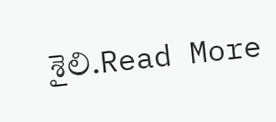శైలి.Read More